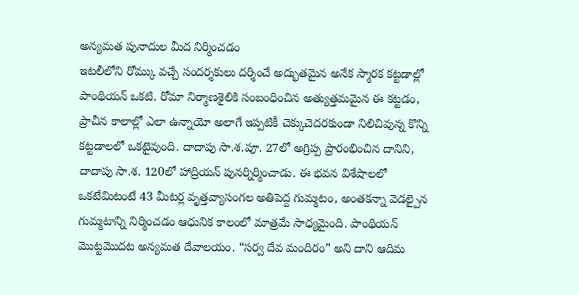అన్యమత పునాదుల మీద నిర్మించడం
ఇటలీలోని రోమ్కు వచ్చే సందర్శకులు దర్శించే అద్భుతమైన అనేక స్మారక కట్టడాల్లో పాంథియన్ ఒకటి. రోమా నిర్మాణశైలికి సంబంధించిన అత్యుత్తమమైన ఈ కట్టడం, ప్రాచీన కాలాల్లో ఎలా ఉన్నాయో అలాగే ఇప్పటికీ చెక్కుచెదరకుండా నిలిచివున్న కొన్ని కట్టడాలలో ఒకటైవుంది. దాదాపు సా.శ.పూ. 27లో అగ్రిప్ప ప్రారంభించిన దానిని, దాదాపు సా.శ. 120లో హాద్రియన్ పునర్నిర్మించాడు. ఈ భవన విశేషాలలో ఒకటేమిటంటే 43 మీటర్ల వృత్తవ్యాసంగల అతిపెద్ద గుమ్మటం, అంతకన్నా వెడల్పైన గుమ్మటాన్ని నిర్మించడం ఆధునిక కాలంలో మాత్రమే సాధ్యమైంది. పాంథియన్ మొట్టమొదట అన్యమత దేవాలయం. “సర్వ దేవ మందిరం” అని దాని ఆదిమ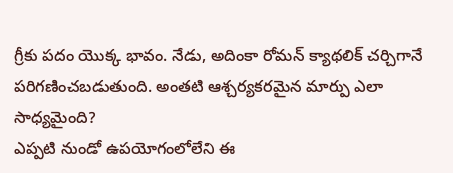గ్రీకు పదం యొక్క భావం. నేడు, అదింకా రోమన్ క్యాథలిక్ చర్చిగానే పరిగణించబడుతుంది. అంతటి ఆశ్చర్యకరమైన మార్పు ఎలా సాధ్యమైంది?
ఎప్పటి నుండో ఉపయోగంలోలేని ఈ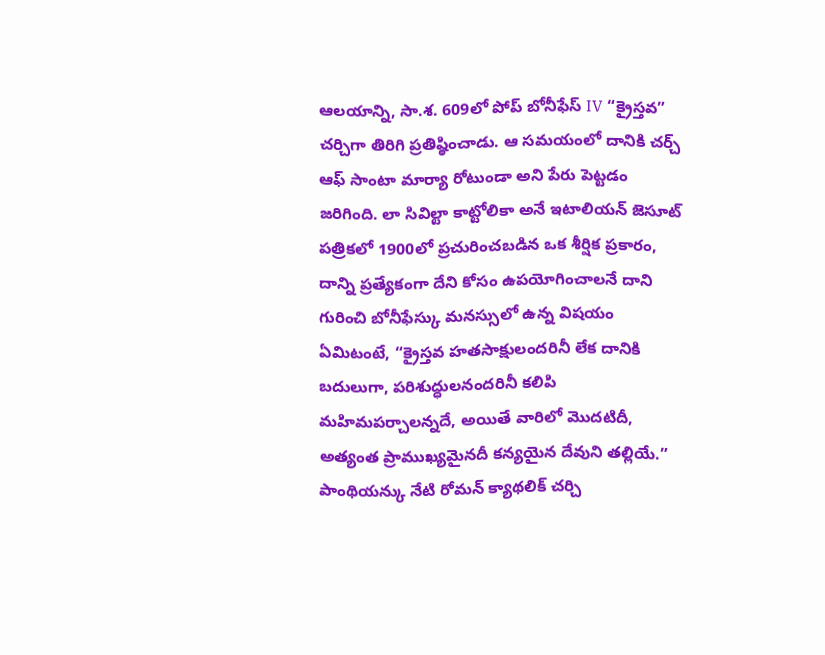ఆలయాన్ని, సా.శ. 609లో పోప్ బోనీఫేస్ IV “క్రైస్తవ” చర్చిగా తిరిగి ప్రతిష్ఠించాడు. ఆ సమయంలో దానికి చర్చ్ ఆఫ్ సాంటా మార్యా రోటుండా అని పేరు పెట్టడం జరిగింది. లా సివిల్టా కాట్టోలికా అనే ఇటాలియన్ జెసూట్ పత్రికలో 1900లో ప్రచురించబడిన ఒక శీర్షిక ప్రకారం, దాన్ని ప్రత్యేకంగా దేని కోసం ఉపయోగించాలనే దాని గురించి బోనీఫేస్కు మనస్సులో ఉన్న విషయం ఏమిటంటే, “క్రైస్తవ హతసాక్షులందరినీ లేక దానికి బదులుగా, పరిశుద్ధులనందరినీ కలిపి మహిమపర్చాలన్నదే, అయితే వారిలో మొదటిదీ, అత్యంత ప్రాముఖ్యమైనదీ కన్యయైన దేవుని తల్లియే.” పాంథియన్కు నేటి రోమన్ క్యాథలిక్ చర్చి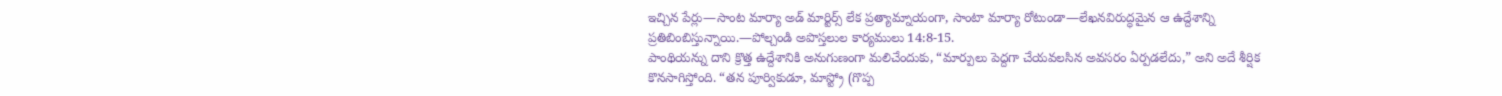ఇచ్చిన పేర్లు—సాంట మార్యా అడ్ మార్టిర్స్ లేక ప్రత్యామ్నాయంగా, సాంటా మార్యా రోటుండా—లేఖనవిరుద్ధమైన ఆ ఉద్దేశాన్ని ప్రతిబింబిస్తున్నాయి.—పోల్చండి అపొస్తలుల కార్యములు 14:8-15.
పాంథియన్ను దాని క్రొత్త ఉద్దేశానికి అనుగుణంగా మలిచేందుకు, “మార్పులు పెద్దగా చేయవలసిన అవసరం ఏర్పడలేదు,” అని అదే శీర్షిక కొనసాగిస్తోంది. “తన పూర్వికుడూ, మాస్ట్రో (గొప్ప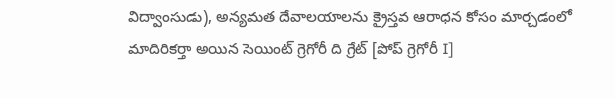విద్వాంసుడు), అన్యమత దేవాలయాలను క్రైస్తవ ఆరాధన కోసం మార్చడంలో మాదిరికర్తా అయిన సెయింట్ గ్రెగోరీ ది గ్రేట్ [పోప్ గ్రెగోరీ I]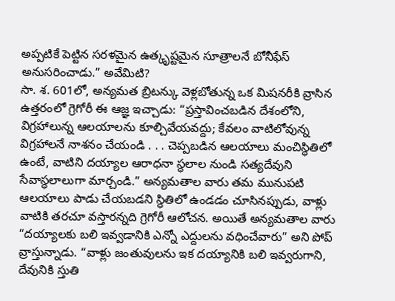అప్పటికే పెట్టిన సరళమైన ఉత్కృష్టమైన సూత్రాలనే బోనీఫేస్ అనుసరించాడు.” అవేమిటి?
సా. శ. 601లో, అన్యమత బ్రిటన్కు వెళ్లబోతున్న ఒక మిషనరీకి వ్రాసిన ఉత్తరంలో గ్రెగోరీ ఈ ఆజ్ఞ ఇచ్చాడు: “ప్రస్తావించబడిన దేశంలోని, విగ్రహాలున్న ఆలయాలను కూల్చివేయవద్దు; కేవలం వాటిలోవున్న విగ్రహాలనే నాశనం చేయండి . . . చెప్పబడిన ఆలయాలు మంచిస్థితిలో ఉంటే, వాటిని దయ్యాల ఆరాధనా స్థలాల నుండి సత్యదేవుని సేవాస్థలాలుగా మార్చండి.” అన్యమతాల వారు తమ మునుపటి ఆలయాలు పాడు చేయబడని స్థితిలో ఉండడం చూసినప్పుడు, వాళ్లు వాటికి తరచూ వస్తారన్నది గ్రెగోరీ ఆలోచన. అయితే అన్యమతాల వారు “దయ్యాలకు బలి ఇవ్వడానికి ఎన్నో ఎద్దులను వధించేవారు” అని పోప్ వ్రాస్తున్నాడు. “వాళ్లు జంతువులను ఇక దయ్యానికి బలి ఇవ్వరుగాని, దేవునికి స్తుతి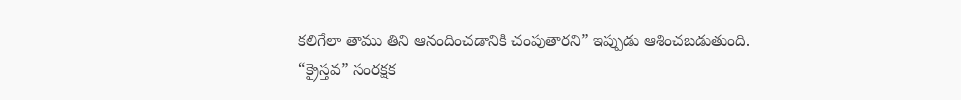కలిగేలా తాము తిని ఆనందించడానికి చంపుతారని” ఇప్పుడు ఆశించబడుతుంది.
“క్రైస్తవ” సంరక్షక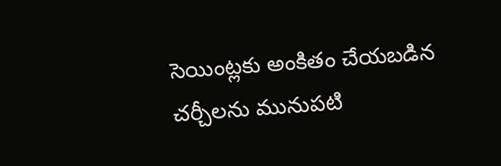సెయింట్లకు అంకితం చేయబడిన చర్చీలను మునుపటి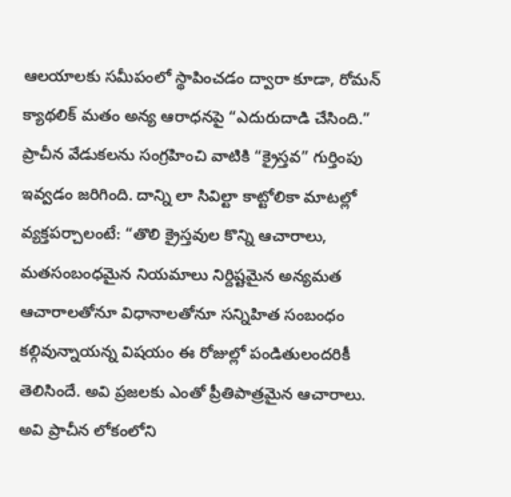ఆలయాలకు సమీపంలో స్థాపించడం ద్వారా కూడా, రోమన్ క్యాథలిక్ మతం అన్య ఆరాధనపై “ఎదురుదాడి చేసింది.” ప్రాచీన వేడుకలను సంగ్రహించి వాటికి “క్రైస్తవ” గుర్తింపు ఇవ్వడం జరిగింది. దాన్ని లా సివిల్టా కాట్టోలికా మాటల్లో వ్యక్తపర్చాలంటే: “తొలి క్రైస్తవుల కొన్ని ఆచారాలు, మతసంబంధమైన నియమాలు నిర్దిష్టమైన అన్యమత ఆచారాలతోనూ విధానాలతోనూ సన్నిహిత సంబంధం కల్గివున్నాయన్న విషయం ఈ రోజుల్లో పండితులందరికీ తెలిసిందే. అవి ప్రజలకు ఎంతో ప్రీతిపాత్రమైన ఆచారాలు. అవి ప్రాచీన లోకంలోని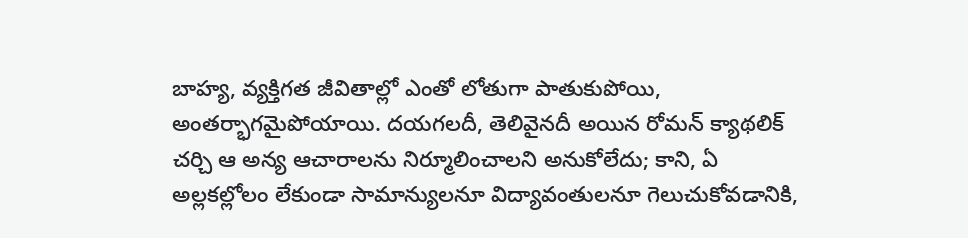బాహ్య, వ్యక్తిగత జీవితాల్లో ఎంతో లోతుగా పాతుకుపోయి, అంతర్భాగమైపోయాయి. దయగలదీ, తెలివైనదీ అయిన రోమన్ క్యాథలిక్ చర్చి ఆ అన్య ఆచారాలను నిర్మూలించాలని అనుకోలేదు; కాని, ఏ అల్లకల్లోలం లేకుండా సామాన్యులనూ విద్యావంతులనూ గెలుచుకోవడానికి,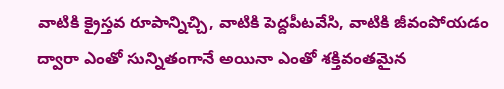వాటికి క్రైస్తవ రూపాన్నిచ్చి, వాటికి పెద్దపీటవేసి, వాటికి జీవంపోయడం ద్వారా ఎంతో సున్నితంగానే అయినా ఎంతో శక్తివంతమైన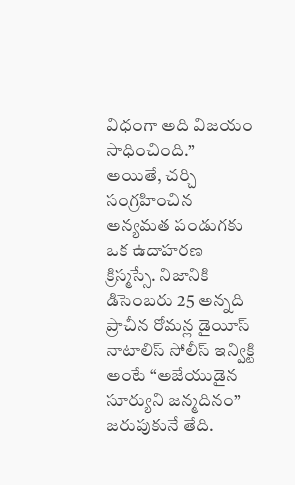విధంగా అది విజయం సాధించింది.”
అయితే, చర్చి సంగ్రహించిన అన్యమత పండుగకు ఒక ఉదాహరణ క్రిస్మస్సే. నిజానికి డిసెంబరు 25 అన్నది ప్రాచీన రోమన్ల డైయీస్ నాటాలిస్ సోలీస్ ఇన్విక్టి అంటే “అజేయుడైన సూర్యుని జన్మదినం” జరుపుకునే తేది.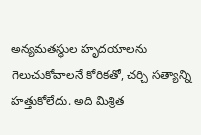అన్యమతస్థుల హృదయాలను గెలుచుకోవాలనే కోరికతో, చర్చి సత్యాన్ని హత్తుకోలేదు. అది మిశ్రిత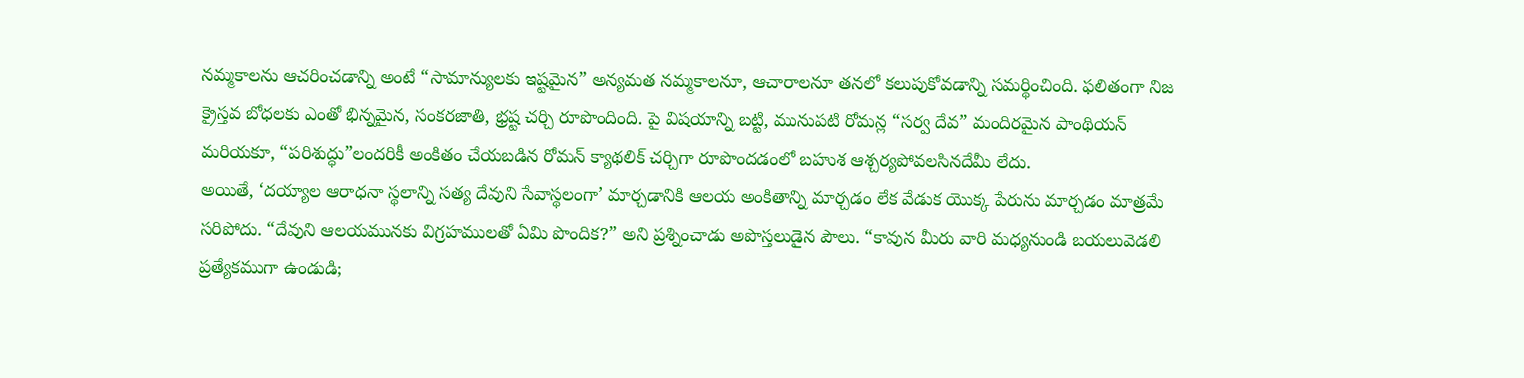నమ్మకాలను ఆచరించడాన్ని అంటే “సామాన్యులకు ఇష్టమైన” అన్యమత నమ్మకాలనూ, ఆచారాలనూ తనలో కలుపుకోవడాన్ని సమర్థించింది. ఫలితంగా నిజ క్రైస్తవ బోధలకు ఎంతో భిన్నమైన, సంకరజాతి, భ్రష్ట చర్చి రూపొందింది. పై విషయాన్ని బట్టి, మునుపటి రోమన్ల “సర్వ దేవ” మందిరమైన పాంథియన్ మరియకూ, “పరిశుద్ధు”లందరికీ అంకితం చేయబడిన రోమన్ క్యాథలిక్ చర్చిగా రూపొందడంలో బహుశ ఆశ్చర్యపోవలసినదేమీ లేదు.
అయితే, ‘దయ్యాల ఆరాధనా స్థలాన్ని సత్య దేవుని సేవాస్థలంగా’ మార్చడానికి ఆలయ అంకితాన్ని మార్చడం లేక వేడుక యొక్క పేరును మార్చడం మాత్రమే సరిపోదు. “దేవుని ఆలయమునకు విగ్రహములతో ఏమి పొందిక?” అని ప్రశ్నించాడు అపొస్తలుడైన పౌలు. “కావున మీరు వారి మధ్యనుండి బయలువెడలి ప్రత్యేకముగా ఉండుడి;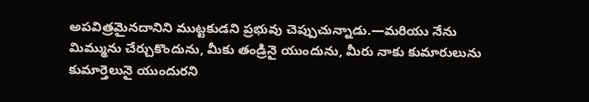అపవిత్రమైనదానిని ముట్టకుడని ప్రభువు చెప్పుచున్నాడు.—మరియు నేను మిమ్మును చేర్చుకొందును, మీకు తండ్రినై యుందును, మీరు నాకు కుమారులును కుమార్తెలునై యుందురని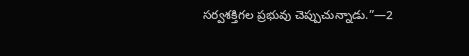సర్వశక్తిగల ప్రభువు చెప్పుచున్నాడు.”—2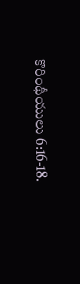కొరింథీయులు 6:16-18.